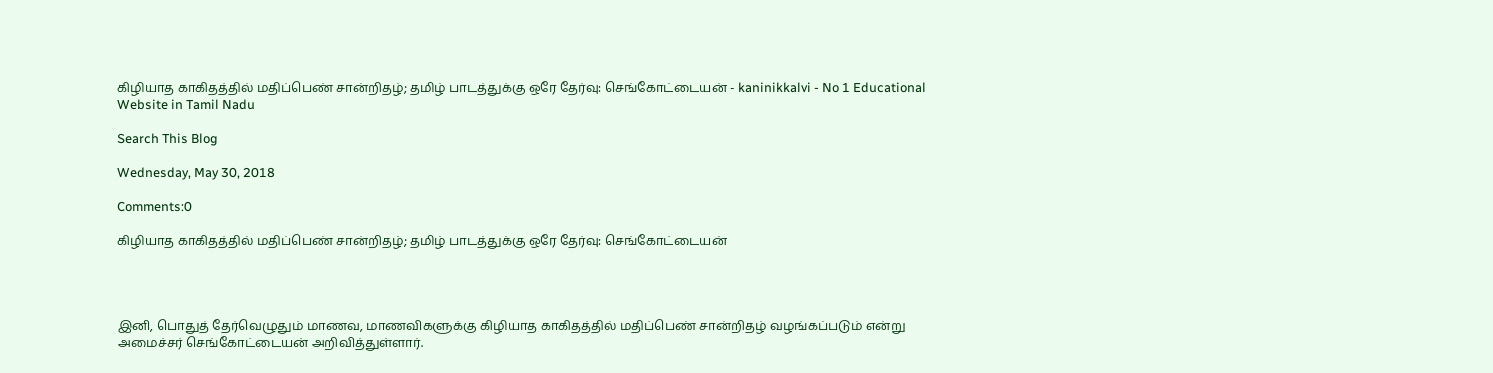கிழியாத காகிதத்தில் மதிப்பெண் சான்றிதழ்; தமிழ் பாடத்துக்கு ஒரே தேர்வு: செங்கோட்டையன் - kaninikkalvi - No 1 Educational Website in Tamil Nadu

Search This Blog

Wednesday, May 30, 2018

Comments:0

கிழியாத காகிதத்தில் மதிப்பெண் சான்றிதழ்; தமிழ் பாடத்துக்கு ஒரே தேர்வு: செங்கோட்டையன்




இனி, பொதுத் தேர்வெழுதும் மாணவ, மாணவிகளுக்கு கிழியாத காகிதத்தில் மதிப்பெண் சான்றிதழ் வழங்கப்படும் என்று அமைச்சர் செங்கோட்டையன் அறிவித்துள்ளார்.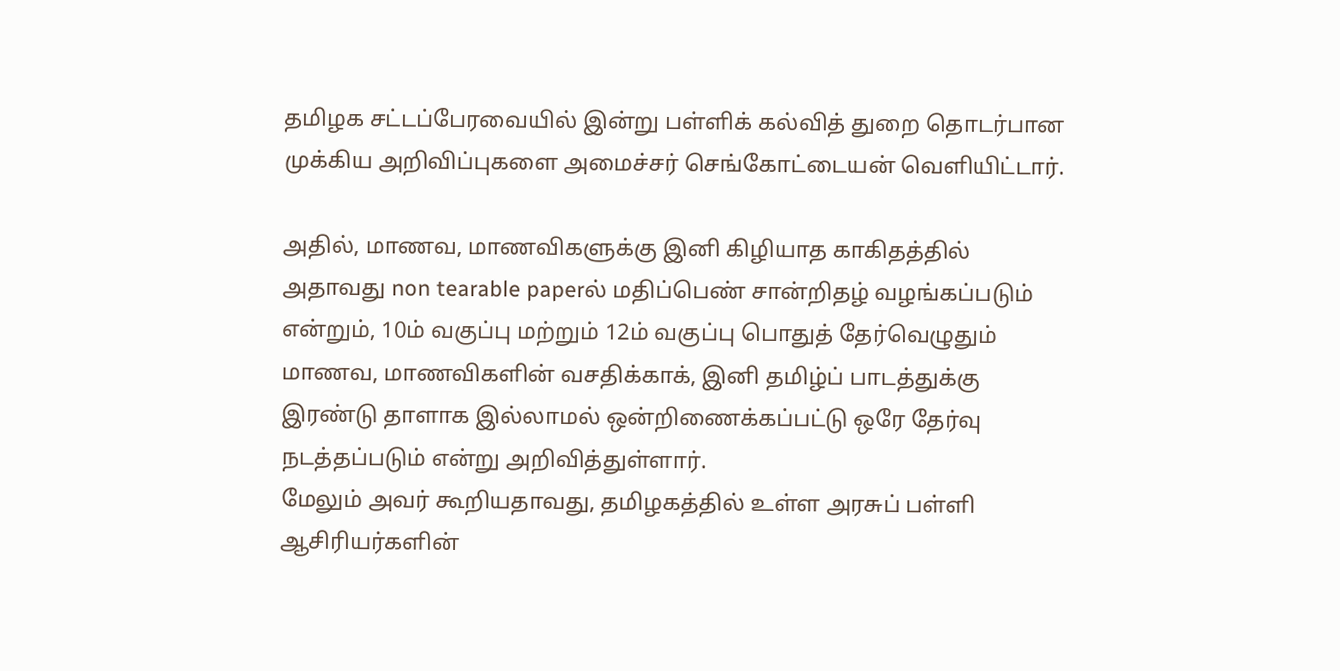தமிழக சட்டப்பேரவையில் இன்று பள்ளிக் கல்வித் துறை தொடர்பான முக்கிய அறிவிப்புகளை அமைச்சர் செங்கோட்டையன் வெளியிட்டார்.

அதில், மாணவ, மாணவிகளுக்கு இனி கிழியாத காகிதத்தில் அதாவது non tearable paperல் மதிப்பெண் சான்றிதழ் வழங்கப்படும் என்றும், 10ம் வகுப்பு மற்றும் 12ம் வகுப்பு பொதுத் தேர்வெழுதும் மாணவ, மாணவிகளின் வசதிக்காக், இனி தமிழ்ப் பாடத்துக்கு இரண்டு தாளாக இல்லாமல் ஒன்றிணைக்கப்பட்டு ஒரே தேர்வு நடத்தப்படும் என்று அறிவித்துள்ளார்.
மேலும் அவர் கூறியதாவது, தமிழகத்தில் உள்ள அரசுப் பள்ளி ஆசிரியர்களின்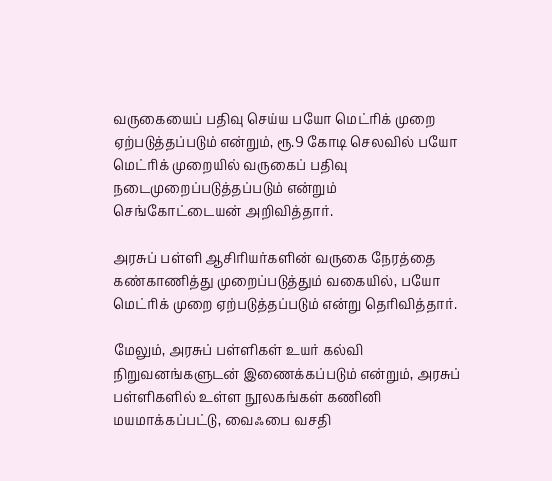வருகையைப் பதிவு செய்ய பயோ மெட்ரிக் முறை ஏற்படுத்தப்படும் என்றும், ரூ.9 கோடி செலவில் பயோ மெட்ரிக் முறையில் வருகைப் பதிவு நடைமுறைப்படுத்தப்படும் என்றும் செங்கோட்டையன் அறிவித்தார்.

அரசுப் பள்ளி ஆசிரியர்களின் வருகை நேரத்தை கண்காணித்து முறைப்படுத்தும் வகையில், பயோ மெட்ரிக் முறை ஏற்படுத்தப்படும் என்று தெரிவித்தார்.

மேலும், அரசுப் பள்ளிகள் உயர் கல்வி நிறுவனங்களுடன் இணைக்கப்படும் என்றும், அரசுப் பள்ளிகளில் உள்ள நூலகங்கள் கணினி மயமாக்கப்பட்டு, வைஃபை வசதி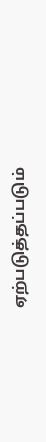ஏற்படுத்தப்படும்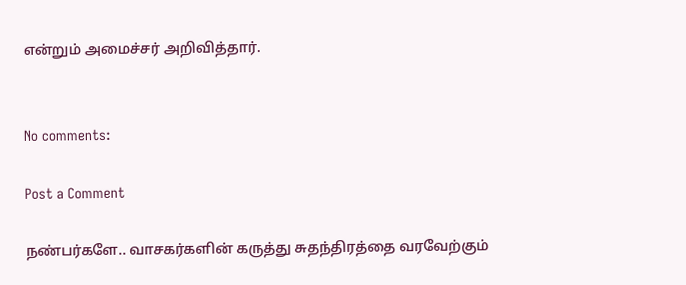என்றும் அமைச்சர் அறிவித்தார்.


No comments:

Post a Comment

நண்பர்களே.. வாசகர்களின் கருத்து சுதந்திரத்தை வரவேற்கும்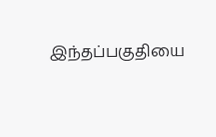இந்தப்பகுதியை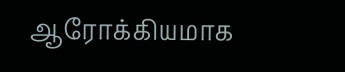ஆரோக்கியமாக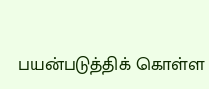பயன்படுத்திக் கொள்ள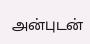அன்புடன்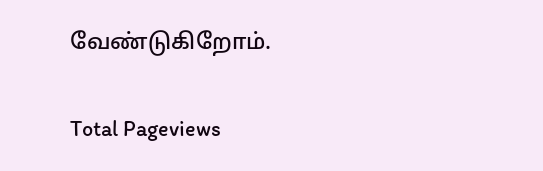வேண்டுகிறோம்.

Total Pageviews